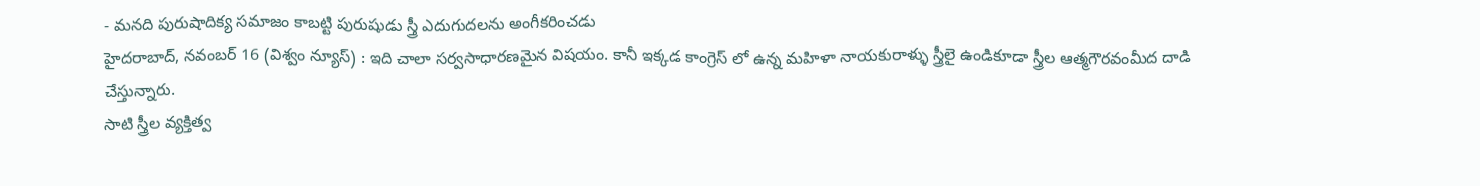- మనది పురుషాదిక్య సమాజం కాబట్టి పురుషుడు స్త్రీ ఎదుగుదలను అంగీకరించడు
హైదరాబాద్, నవంబర్ 16 (విశ్వం న్యూస్) : ఇది చాలా సర్వసాధారణమైన విషయం. కానీ ఇక్కడ కాంగ్రెస్ లో ఉన్న మహిళా నాయకురాళ్ళు స్త్రీలై ఉండికూడా స్త్రీల ఆత్మగౌరవంమీద దాడి చేస్తున్నారు.
సాటి స్త్రీల వ్యక్తిత్వ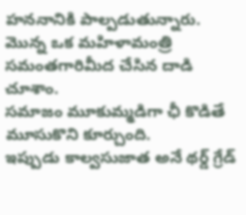హననానికి పాల్పడుతున్నారు.
మొన్న ఒక మహిళామంత్రి సమంతగారిమీద చేసిన దాడి చూశాం.
సమాజం మూకుమ్మడిగా ఛీ కొడితే మూసుకొని కూర్చుంది.
ఇప్పుడు కాల్వసుజాత అనే థర్డ్ గ్రేడ్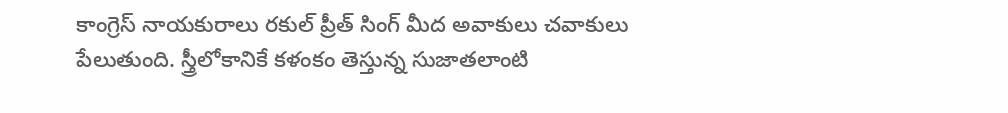కాంగ్రెస్ నాయకురాలు రకుల్ ప్రీత్ సింగ్ మీద అవాకులు చవాకులు పేలుతుంది. స్త్రీలోకానికే కళంకం తెస్తున్న సుజాతలాంటి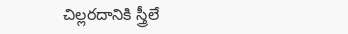చిల్లరదానికి స్త్రీలే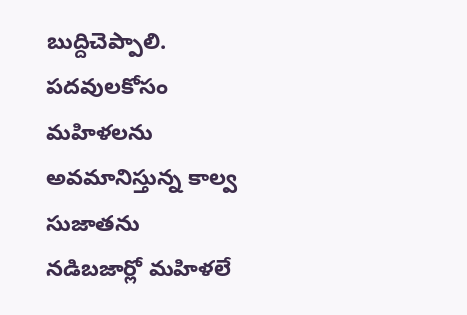బుద్దిచెప్పాలి.
పదవులకోసం మహిళలను అవమానిస్తున్న కాల్వ సుజాతను నడిబజార్లో మహిళలే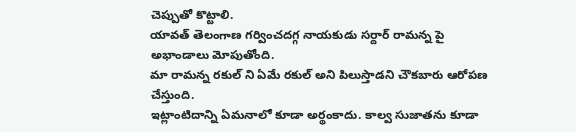చెప్పుతో కొట్టాలి.
యావత్ తెలంగాణ గర్వించదగ్గ నాయకుడు సర్దార్ రామన్న పై అభాండాలు మోపుతోంది.
మా రామన్న రకుల్ ని ఏమే రకుల్ అని పిలుస్తాడని చౌకబారు ఆరోపణ చేస్తుంది.
ఇట్లాంటిదాన్ని ఏమనాలో కూడా అర్థంకాదు. కాల్వ సుజాతను కూడా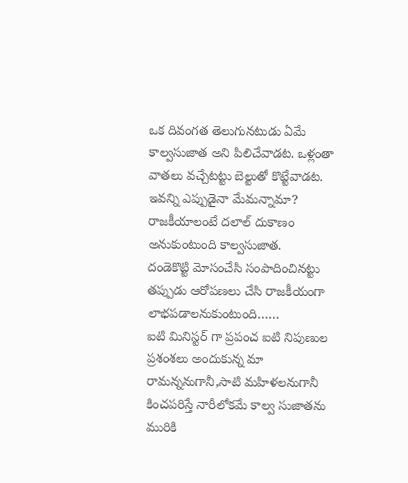ఒక దివంగత తెలుగునటుడు ఏమే కాల్వసుజాత అని పిలిచేవాడట. ఒళ్లంతా వాతలు వచ్చేటట్టు బెల్టుతో కొట్టేవాడట.
ఇవన్ని ఎప్పుడైనా మేమన్నామా?
రాజకీయాలంటే దలాల్ దుకాణం అనుకుంటుంది కాల్వసుజాత.
దండెకొట్టి మోసంచేసి సంపాదించినట్టు తప్పుడు ఆరోపణలు చేసి రాజకీయంగా లాభపడాలనుకుంటుంది……
ఐటి మినిస్టర్ గా ప్రపంచ ఐటి నిపుణుల ప్రశంశలు అందుకున్న మా రామన్ననుగానీ,సాటి మహిళలనుగానీ కించపరిస్తే నారీలోకమే కాల్వ సుజాతను మురికి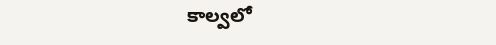కాల్వలో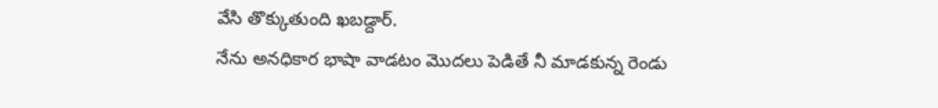వేసి తొక్కుతుంది ఖబడ్దార్.
నేను అనధికార భాషా వాడటం మొదలు పెడితే నీ మాడకున్న రెండు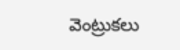వెంట్రుకలు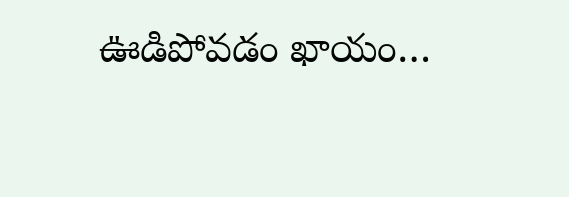ఊడిపోవడం ఖాయం…